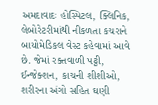અમદાવાદઃ હોસ્પિટલ, ક્લિનિક, લેબોરેટરીમાંથી નીકળતા કચરાને બાયોમેડિકલ વેસ્ટ કહેવામાં આવે છે. જેમાં રક્તવાળી પટ્ટી, ઈન્જેક્શન, કાચની શીશીઓ, શરીરના અંગો સહિત ઘણી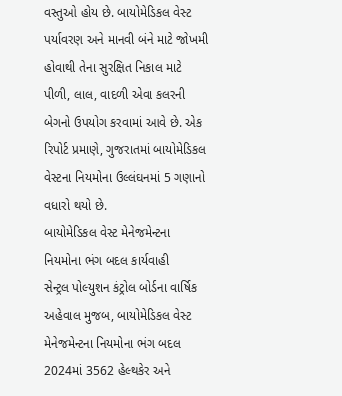વસ્તુઓ હોય છે. બાયોમેડિકલ વેસ્ટ પર્યાવરણ અને માનવી બંને માટે જોખમી હોવાથી તેના સુરક્ષિત નિકાલ માટે પીળી, લાલ, વાદળી એવા કલરની બેગનો ઉપયોગ કરવામાં આવે છે. એક રિપોર્ટ પ્રમાણે, ગુજરાતમાં બાયોમેડિકલ વેસ્ટના નિયમોના ઉલ્લંઘનમાં 5 ગણાનો વધારો થયો છે.
બાયોમેડિકલ વેસ્ટ મેનેજમેન્ટના નિયમોના ભંગ બદલ કાર્યવાહી
સેન્ટ્રલ પોલ્યુશન કંટ્રોલ બોર્ડના વાર્ષિક અહેવાલ મુજબ, બાયોમેડિકલ વેસ્ટ મેનેજમેન્ટના નિયમોના ભંગ બદલ 2024માં 3562 હેલ્થકેર અને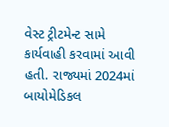વેસ્ટ ટ્રીટમેન્ટ સામે કાર્યવાહી કરવામાં આવી હતી. રાજ્યમાં 2024માં બાયોમેડિકલ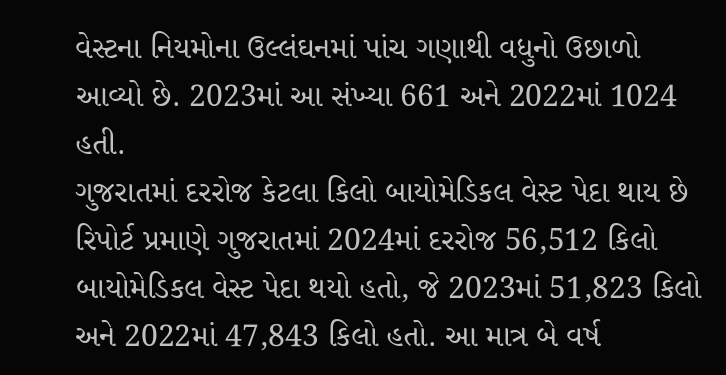વેસ્ટના નિયમોના ઉલ્લંઘનમાં પાંચ ગણાથી વધુનો ઉછાળો આવ્યો છે. 2023માં આ સંખ્યા 661 અને 2022માં 1024 હતી.
ગુજરાતમાં દરરોજ કેટલા કિલો બાયોમેડિકલ વેસ્ટ પેદા થાય છે
રિપોર્ટ પ્રમાણે ગુજરાતમાં 2024માં દરરોજ 56,512 કિલો બાયોમેડિકલ વેસ્ટ પેદા થયો હતો, જે 2023માં 51,823 કિલો અને 2022માં 47,843 કિલો હતો. આ માત્ર બે વર્ષ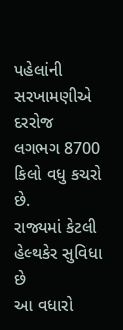પહેલાંની સરખામણીએ દરરોજ લગભગ 8700 કિલો વધુ કચરો છે.
રાજ્યમાં કેટલી હેલ્થકેર સુવિધા છે
આ વધારો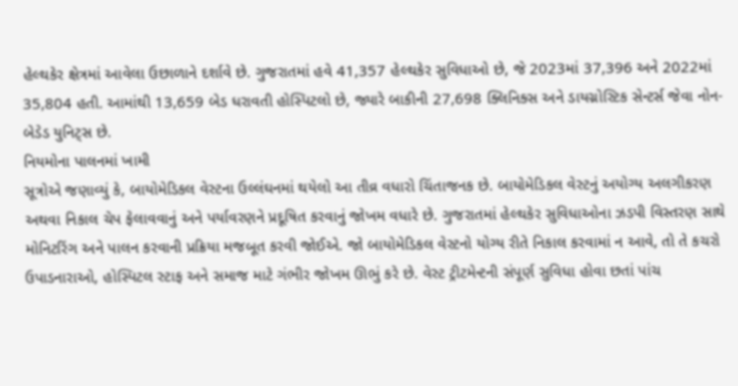હેલ્થકેર ક્ષેત્રમાં આવેલા ઉછાળાને દર્શાવે છે. ગુજરાતમાં હવે 41,357 હેલ્થકેર સુવિધાઓ છે, જે 2023માં 37,396 અને 2022માં 35,804 હતી. આમાંથી 13,659 બેડ ધરાવતી હોસ્પિટલો છે, જ્યારે બાકીની 27,698 ક્લિનિક્સ અને ડાયગ્નોસ્ટિક સેન્ટર્સ જેવા નોન-બેડેડ યુનિટ્સ છે.
નિયમોના પાલનમાં ખામી
સૂત્રોએ જણાવ્યું કે, બાયોમેડિકલ વેસ્ટના ઉલ્લંઘનમાં થયેલો આ તીવ્ર વધારો ચિંતાજનક છે. બાયોમેડિકલ વેસ્ટનું અયોગ્ય અલગીકરણ અથવા નિકાલ ચેપ ફેલાવવાનું અને પર્યાવરણને પ્રદૂષિત કરવાનું જોખમ વધારે છે. ગુજરાતમાં હેલ્થકેર સુવિધાઓના ઝડપી વિસ્તરણ સાથે મોનિટરિંગ અને પાલન કરવાની પ્રક્રિયા મજબૂત કરવી જોઈએ. જો બાયોમેડિકલ વેસ્ટનો યોગ્ય રીતે નિકાલ કરવામાં ન આવે, તો તે કચરો ઉપાડનારાઓ, હોસ્પિટલ સ્ટાફ અને સમાજ માટે ગંભીર જોખમ ઊભું કરે છે. વેસ્ટ ટ્રીટમેન્ટની સંપૂર્ણ સુવિધા હોવા છતાં પાંચ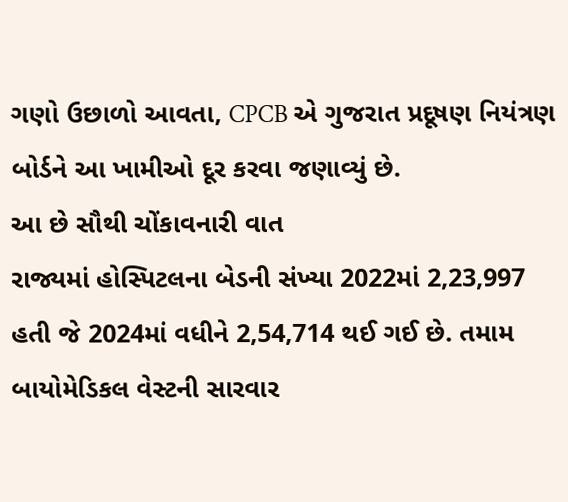ગણો ઉછાળો આવતા, CPCB એ ગુજરાત પ્રદૂષણ નિયંત્રણ બોર્ડને આ ખામીઓ દૂર કરવા જણાવ્યું છે.
આ છે સૌથી ચોંકાવનારી વાત
રાજ્યમાં હોસ્પિટલના બેડની સંખ્યા 2022માં 2,23,997 હતી જે 2024માં વધીને 2,54,714 થઈ ગઈ છે. તમામ બાયોમેડિકલ વેસ્ટની સારવાર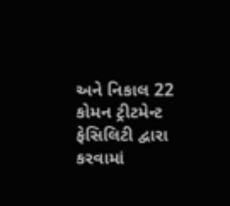અને નિકાલ 22 કોમન ટ્રીટમેન્ટ ફેસિલિટી દ્વારા કરવામાં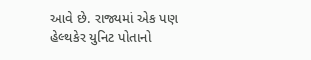આવે છે. રાજ્યમાં એક પણ હેલ્થકેર યુનિટ પોતાનો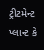ટ્રીટમેન્ટ પ્લાન્ટ કે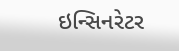ઇન્સિનરેટર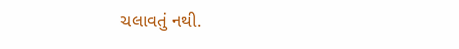ચલાવતું નથી.